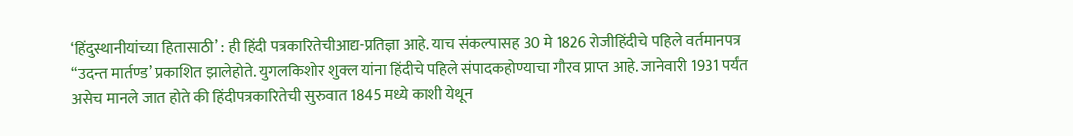‘हिंदुस्थानीयांच्या हितासाठी’ : ही हिंदी पत्रकारितेचीआद्य-प्रतिज्ञा आहे. याच संकल्पासह 30 मे 1826 रोजीहिंदीचे पहिले वर्तमानपत्र “उदन्त मार्तण्ड’ प्रकाशित झालेहोते. युगलकिशोर शुक्ल यांना हिंदीचे पहिले संपादकहोण्याचा गौरव प्राप्त आहे. जानेवारी 1931 पर्यंत असेच मानले जात होते की हिंदीपत्रकारितेची सुरुवात 1845 मध्ये काशी येथून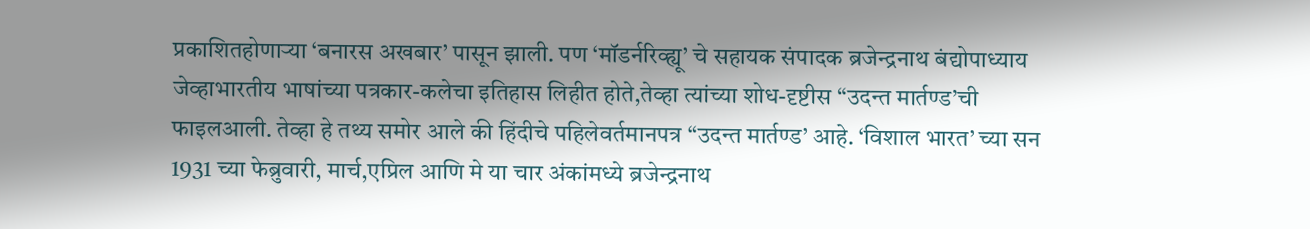प्रकाशितहोणाऱ्या ‘बनारस अखबार’ पासून झाली. पण ‘मॉडर्नरिव्ह्यू’ चे सहायक संपादक ब्रजेन्द्रनाथ बंद्योपाध्याय जेव्हाभारतीय भाषांच्या पत्रकार-कलेचा इतिहास लिहीत होते,तेव्हा त्यांच्या शोध-दृष्टीस “उदन्त मार्तण्ड’ची फाइलआली. तेव्हा हे तथ्य समोर आले की हिंदीचे पहिलेवर्तमानपत्र “उदन्त मार्तण्ड’ आहे. ‘विशाल भारत’ च्या सन 1931 च्या फेब्रुवारी, मार्च,एप्रिल आणि मे या चार अंकांमध्ये ब्रजेन्द्रनाथ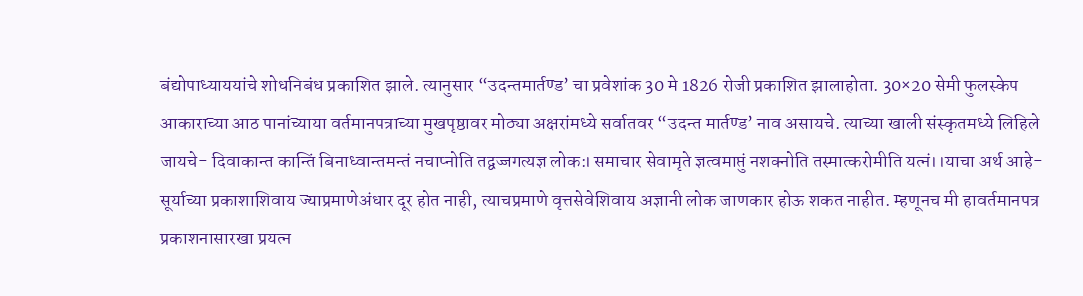बंद्योपाध्याययांचे शोधनिबंध प्रकाशित झाले. त्यानुसार “उदन्तमार्तण्ड’ चा प्रवेशांक 30 मे 1826 रोजी प्रकाशित झालाहोता. 30×20 सेमी फुलस्केप आकाराच्या आठ पानांच्याया वर्तमानपत्राच्या मुखपृष्ठावर मोठ्या अक्षरांमध्ये सर्वातवर “उदन्त मार्तण्ड’ नाव असायचे. त्याच्या खाली संस्कृतमध्ये लिहिले जायचे- दिवाकान्त कान्तिं बिनाध्वान्तमन्तं नचाप्नोति तद्वज्जगत्यज्ञ लोक:। समाचार सेवामृते ज्ञत्वमाप्तुं नशक्नोति तस्मात्करोमीति यत्नं।।याचा अर्थ आहे- सूर्याच्या प्रकाशाशिवाय ज्याप्रमाणेअंधार दूर होत नाही, त्याचप्रमाणे वृत्तसेवेशिवाय अज्ञानी लोक जाणकार होऊ शकत नाहीत. म्हणूनच मी हावर्तमानपत्र प्रकाशनासारखा प्रयत्न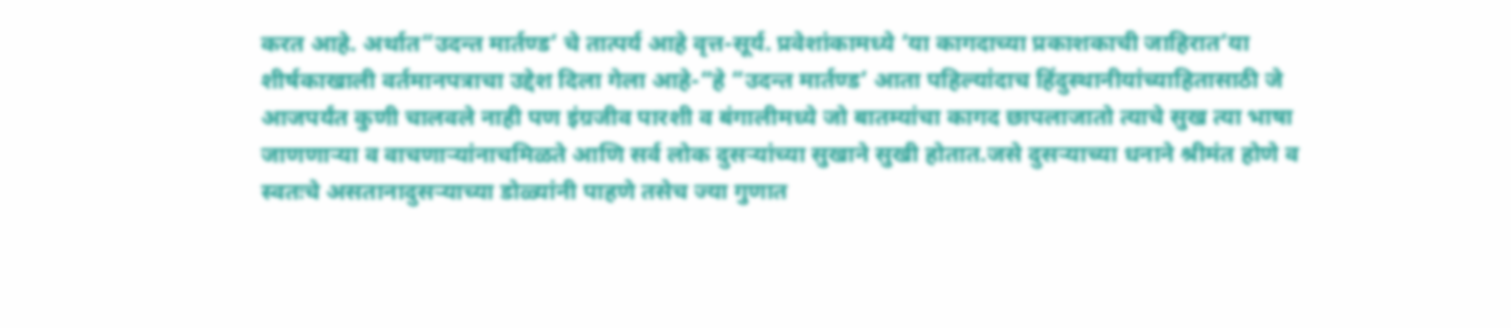करत आहे. अर्थात“उदन्त मार्तण्ड’ चे तात्पर्य आहे वृत्त-सूर्य. प्रवेशांकामध्ये ‘या कागदाच्या प्रकाशकाची जाहिरात’या शीर्षकाखाली वर्तमानपत्राचा उद्देश दिला गेला आहे-“हे “उदन्त मार्तण्ड’ आता पहिल्यांदाच हिंदुस्थानीयांच्याहितासाठी जे आजपर्यंत कुणी चालवले नाही पण इंग्रजीव पारशी व बंगालीमध्ये जो बातम्यांचा कागद छापलाजातो त्याचे सुख त्या भाषा जाणणाऱ्या व वाचणाऱ्यांनाचमिळते आणि सर्व लोक दुसऱ्यांच्या सुखाने सुखी होतात.जसे दुसऱ्याच्या धनाने श्रीमंत होणे व स्वतःचे असतानादुसऱ्याच्या डोळ्यांनी पाहणे तसेच ज्या गुणात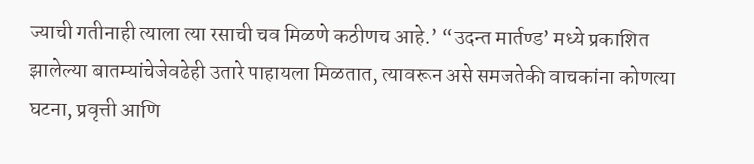ज्याची गतीनाही त्याला त्या रसाची चव मिळणे कठीणच आहे.’ “उदन्त मार्तण्ड’ मध्ये प्रकाशित झालेल्या बातम्यांचेजेवढेही उतारे पाहायला मिळतात, त्यावरून असे समजतेकी वाचकांना कोणत्या घटना, प्रवृत्ती आणि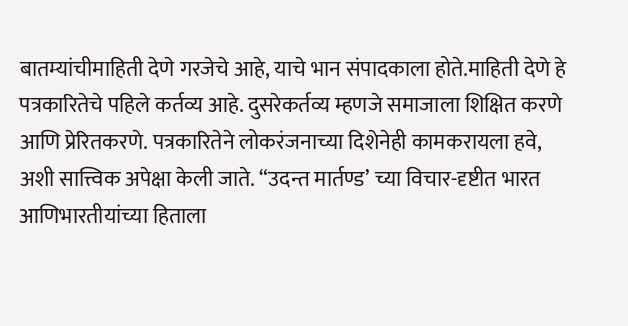बातम्यांचीमाहिती देणे गरजेचे आहे, याचे भान संपादकाला होते.माहिती देणे हे पत्रकारितेचे पहिले कर्तव्य आहे. दुसरेकर्तव्य म्हणजे समाजाला शिक्षित करणे आणि प्रेरितकरणे. पत्रकारितेने लोकरंजनाच्या दिशेनेही कामकरायला हवे, अशी सात्त्विक अपेक्षा केली जाते. “उदन्त मार्तण्ड’ च्या विचार-दृष्टीत भारत आणिभारतीयांच्या हिताला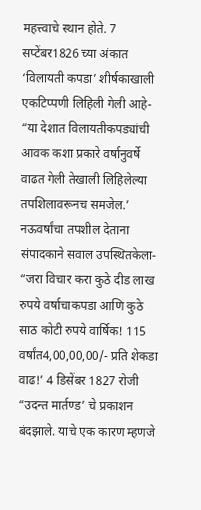महत्त्वाचे स्थान होते. 7 सप्टेंबर1826 च्या अंकात ‘विलायती कपडा’ शीर्षकाखाली एकटिप्पणी लिहिली गेली आहे- “या देशात विलायतीकपड्यांची आवक कशा प्रकारे वर्षानुवर्षे वाढत गेली तेखाली लिहिलेल्या तपशिलावरूनच समजेल.’ नऊवर्षांचा तपशील देताना संपादकाने सवाल उपस्थितकेला- “जरा विचार करा कुठे दीड लाख रुपये वर्षाचाकपडा आणि कुठे साठ कोटी रुपये वार्षिक! 115 वर्षांत4,00,00,00/- प्रति शेकडा वाढ!’ 4 डिसेंबर 1827 रोजी “उदन्त मार्तण्ड’ चे प्रकाशन बंदझाले. याचे एक कारण म्हणजे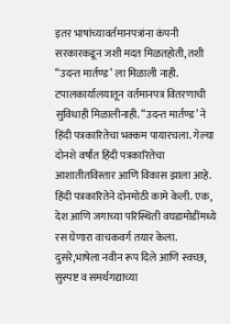इतर भाषांच्यावर्तमानपत्रांना कंपनी सरकारकडून जशी मदत मिळतहोती, तशी “उदन्त मार्तण्ड’ ला मिळाली नाही. टपालकार्यालयातून वर्तमानपत्र वितरणाची सुविधाही मिळालीनाही. “उदन्त मार्तण्ड’ ने हिंदी पत्रकारितेचा भक्कम पायारचला. गेल्या दोनशे वर्षांत हिंदी पत्रकारितेचा आशातीतविस्तार आणि विकास झाला आहे. हिंदी पत्रकारितेने दोनमोठी कामे केली. एक, देश आणि जगाच्या परिस्थिती वघडामोडींमध्ये रस घेणारा वाचकवर्ग तयार केला. दुसरे,भाषेला नवीन रूप दिले आणि स्वच्छ, सुस्पष्ट व समर्थगद्याच्या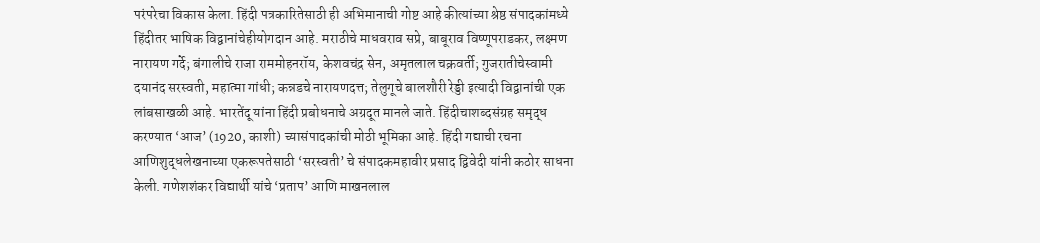परंपरेचा विकास केला. हिंदी पत्रकारितेसाठी ही अभिमानाची गोष्ट आहे कीत्यांच्या श्रेष्ठ संपादकांमध्ये हिंदीतर भाषिक विद्वानांचेहीयोगदान आहे. मराठीचे माधवराव सप्रे, बाबूराव विष्णूपराडकर, लक्ष्मण नारायण गर्दे; बंगालीचे राजा राममोहनरॉय, केशवचंद्र सेन, अमृतलाल चक्रवर्ती; गुजरातीचेस्वामी दयानंद सरस्वती, महात्मा गांधी; कन्नडचे नारायणदत्त; तेलुगूचे बालशौरी रेड्डी इत्यादी विद्वानांची एक लांबसाखळी आहे. भारतेंदू यांना हिंदी प्रबोधनाचे अग्रदूत मानले जाते. हिंदीचाशब्दसंग्रह समृद्ध करण्यात ‘आज’ (1920, काशी) च्यासंपादकांची मोठी भूमिका आहे. हिंदी गद्याची रचना आणिशुद्धलेखनाच्या एकरूपतेसाठी ‘सरस्वती’ चे संपादकमहावीर प्रसाद द्विवेदी यांनी कठोर साधना केली. गणेशशंकर विद्यार्थी यांचे ‘प्रताप’ आणि माखनलाल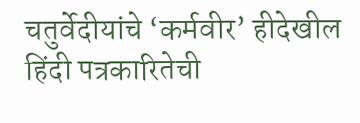चतुर्वेदीयांचे ‘कर्मवीर’ हीदेखील हिंदी पत्रकारितेची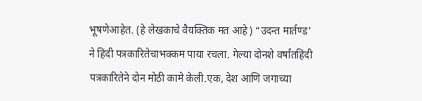भूषणेआहेत. (हे लेखकाचे वैयक्तिक मत आहे) “उदन्त मार्तण्ड’ ने हिंदी पत्रकारितेचाभक्कम पाया रचला. गेल्या दोनशे वर्षांतहिंदी पत्रकारितेने दोन मोठी कामे केली.एक, देश आणि जगाच्या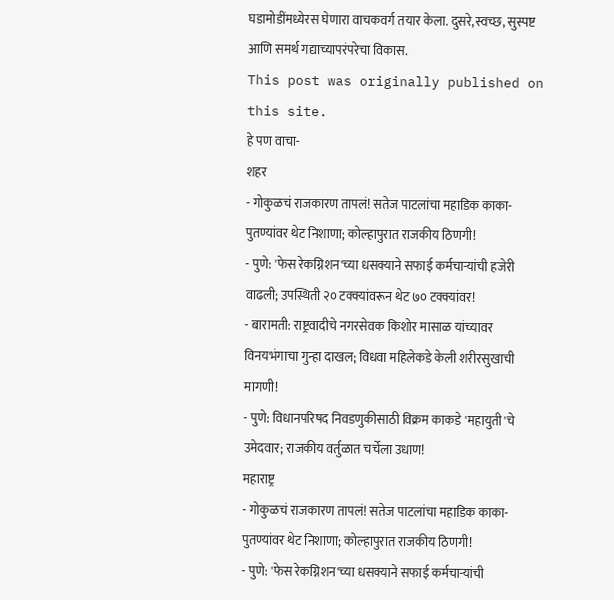घडामोडींमध्येरस घेणारा वाचकवर्ग तयार केला. दुसरे,स्वच्छ, सुस्पष्ट आणि समर्थ गद्याच्यापरंपरेचा विकास.
This post was originally published on this site.
हे पण वाचा-
शहर
- गोकुळचं राजकारण तापलं! सतेज पाटलांचा महाडिक काका-पुतण्यांवर थेट निशाणा; कोल्हापुरात राजकीय ठिणगी!
- पुणे: 'फेस रेकग्निशन'च्या धसक्याने सफाई कर्मचाऱ्यांची हजेरी वाढली; उपस्थिती २० टक्क्यांवरून थेट ७० टक्क्यांवर!
- बारामती: राष्ट्रवादीचे नगरसेवक किशोर मासाळ यांच्यावर विनयभंगाचा गुन्हा दाखल; विधवा महिलेकडे केली शरीरसुखाची मागणी!
- पुणे: विधानपरिषद निवडणुकीसाठी विक्रम काकडे 'महायुती'चे उमेदवार; राजकीय वर्तुळात चर्चेला उधाण!
महाराष्ट्र
- गोकुळचं राजकारण तापलं! सतेज पाटलांचा महाडिक काका-पुतण्यांवर थेट निशाणा; कोल्हापुरात राजकीय ठिणगी!
- पुणे: 'फेस रेकग्निशन'च्या धसक्याने सफाई कर्मचाऱ्यांची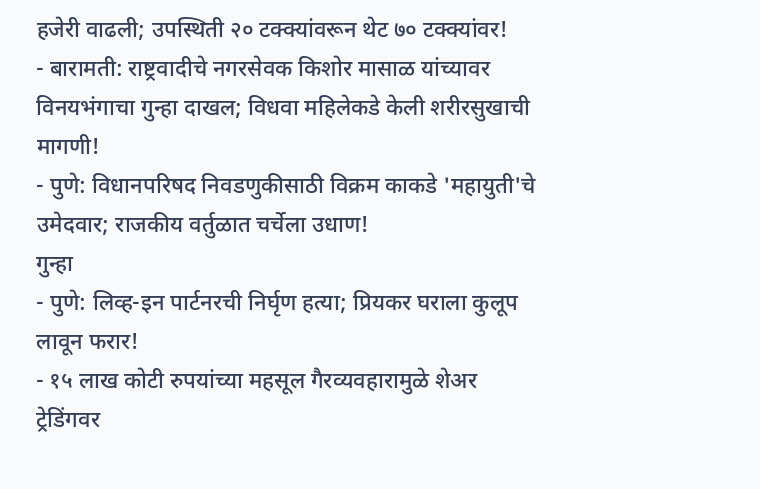हजेरी वाढली; उपस्थिती २० टक्क्यांवरून थेट ७० टक्क्यांवर!
- बारामती: राष्ट्रवादीचे नगरसेवक किशोर मासाळ यांच्यावर विनयभंगाचा गुन्हा दाखल; विधवा महिलेकडे केली शरीरसुखाची मागणी!
- पुणे: विधानपरिषद निवडणुकीसाठी विक्रम काकडे 'महायुती'चे उमेदवार; राजकीय वर्तुळात चर्चेला उधाण!
गुन्हा
- पुणे: लिव्ह-इन पार्टनरची निर्घृण हत्या; प्रियकर घराला कुलूप लावून फरार!
- १५ लाख कोटी रुपयांच्या महसूल गैरव्यवहारामुळे शेअर ट्रेडिंगवर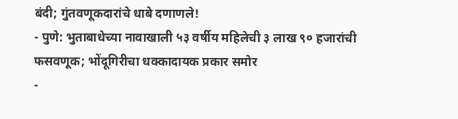बंदी; गुंतवणूकदारांचे धाबे दणाणले!
- पुणे: भुताबाधेच्या नावाखाली ५३ वर्षीय महिलेची ३ लाख ९० हजारांची फसवणूक; भोंदूगिरीचा धक्कादायक प्रकार समोर
-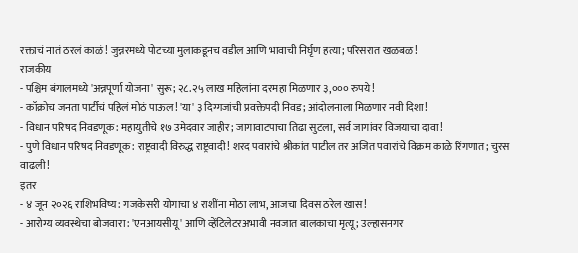रक्ताचं नातं ठरलं काळं! जुन्नरमध्ये पोटच्या मुलाकडूनच वडील आणि भावाची निर्घृण हत्या; परिसरात खळबळ!
राजकीय
- पश्चिम बंगालमध्ये 'अन्नपूर्णा योजना' सुरू; २८.२५ लाख महिलांना दरमहा मिळणार ३,००० रुपये!
- कॉक्रोच जनता पार्टीचं पहिलं मोठं पाऊल! 'या' ३ दिग्गजांची प्रवक्तेपदी निवड; आंदोलनाला मिळणार नवी दिशा!
- विधान परिषद निवडणूक: महायुतीचे १७ उमेदवार जाहीर; जागावाटपाचा तिढा सुटला, सर्व जागांवर विजयाचा दावा!
- पुणे विधान परिषद निवडणूक: राष्ट्रवादी विरुद्ध राष्ट्रवादी! शरद पवारांचे श्रीकांत पाटील तर अजित पवारांचे विक्रम काळे रिंगणात; चुरस वाढली!
इतर
- ४ जून २०२६ राशिभविष्य: गजकेसरी योगाचा ४ राशींना मोठा लाभ, आजचा दिवस ठरेल खास!
- आरोग्य व्यवस्थेचा बोजवारा: 'एनआयसीयू' आणि व्हेंटिलेटरअभावी नवजात बालकाचा मृत्यू; उल्हासनगर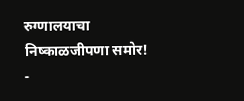रुग्णालयाचा निष्काळजीपणा समोर!
-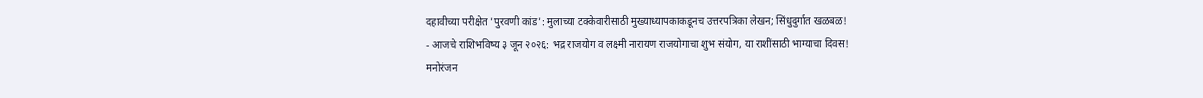दहावीच्या परीक्षेत 'पुरवणी कांड': मुलाच्या टक्केवारीसाठी मुख्याध्यापकाकडूनच उत्तरपत्रिका लेखन; सिंधुदुर्गात खळबळ!
- आजचे राशिभविष्य ३ जून २०२६: भद्र राजयोग व लक्ष्मी नारायण राजयोगाचा शुभ संयोग, या राशींसाठी भाग्याचा दिवस!
मनोरंजन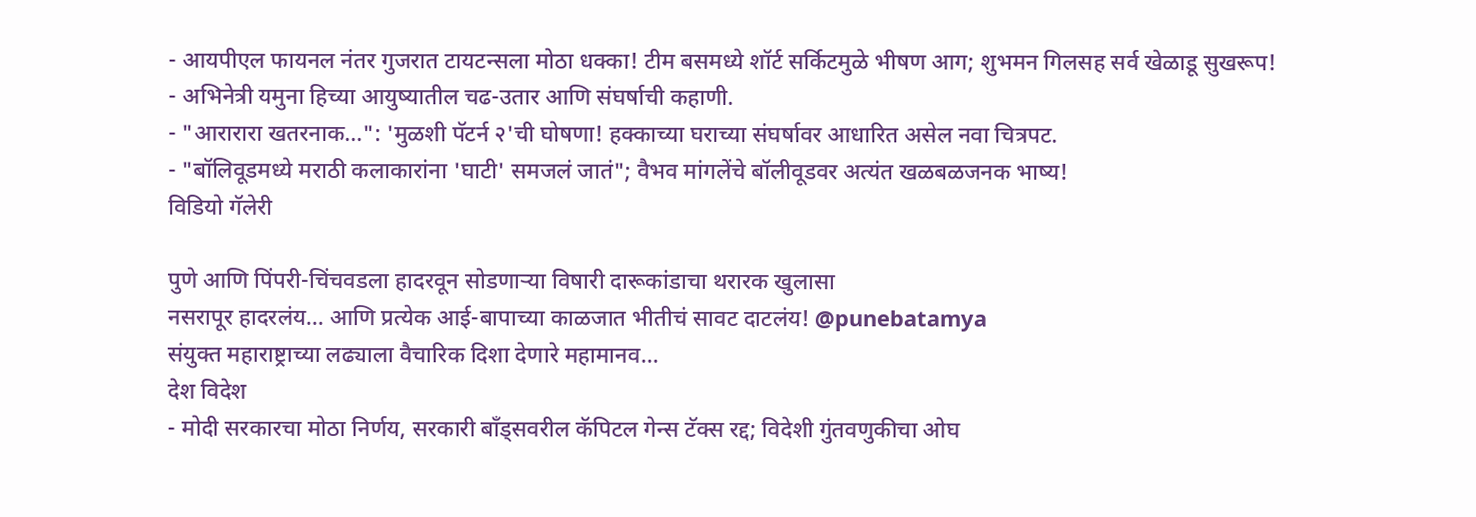- आयपीएल फायनल नंतर गुजरात टायटन्सला मोठा धक्का! टीम बसमध्ये शॉर्ट सर्किटमुळे भीषण आग; शुभमन गिलसह सर्व खेळाडू सुखरूप!
- अभिनेत्री यमुना हिच्या आयुष्यातील चढ-उतार आणि संघर्षाची कहाणी.
- "आरारारा खतरनाक…": 'मुळशी पॅटर्न २'ची घोषणा! हक्काच्या घराच्या संघर्षावर आधारित असेल नवा चित्रपट.
- "बॉलिवूडमध्ये मराठी कलाकारांना 'घाटी' समजलं जातं"; वैभव मांगलेंचे बॉलीवूडवर अत्यंत खळबळजनक भाष्य!
विडियो गॅलेरी

पुणे आणि पिंपरी-चिंचवडला हादरवून सोडणाऱ्या विषारी दारूकांडाचा थरारक खुलासा
नसरापूर हादरलंय… आणि प्रत्येक आई-बापाच्या काळजात भीतीचं सावट दाटलंय! @punebatamya
संयुक्त महाराष्ट्राच्या लढ्याला वैचारिक दिशा देणारे महामानव…
देश विदेश
- मोदी सरकारचा मोठा निर्णय, सरकारी बाँड्सवरील कॅपिटल गेन्स टॅक्स रद्द; विदेशी गुंतवणुकीचा ओघ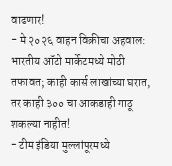वाढणार!
- मे २०२६ वाहन विक्रीचा अहवाल: भारतीय ऑटो मार्केटमध्ये मोठी तफावत; काही कार्स लाखांच्या घरात, तर काही ३०० चा आकडाही गाठू शकल्या नाहीत!
- टीम इंडिया मुल्लांपूरमध्ये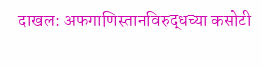दाखल: अफगाणिस्तानविरुद्धच्या कसोटी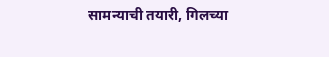सामन्याची तयारी, गिलच्या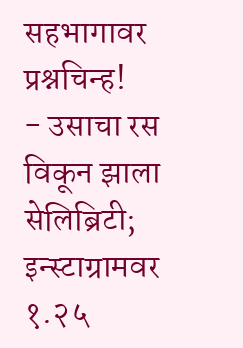सहभागावर प्रश्नचिन्ह!
- उसाचा रस विकून झाला सेलिब्रिटी; इन्स्टाग्रामवर १.२५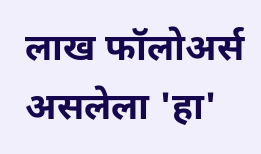लाख फॉलोअर्स असलेला 'हा'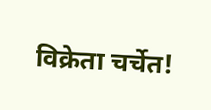विक्रेता चर्चेत!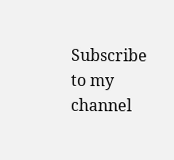Subscribe to my channel